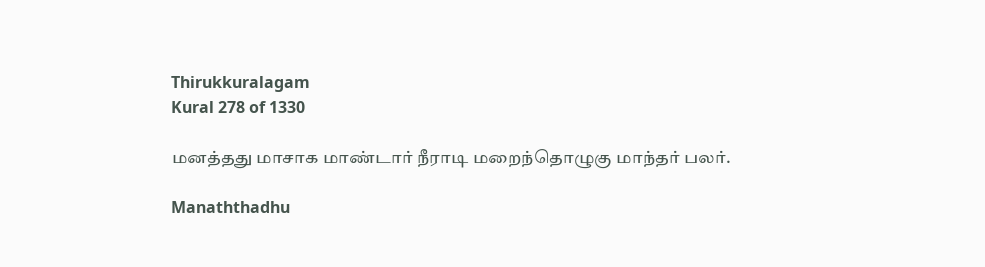Thirukkuralagam
Kural 278 of 1330

மனத்தது மாசாக மாண்டார் நீராடி மறைந்தொழுகு மாந்தர் பலர்.

Manaththadhu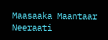Maasaaka Maantaar Neeraati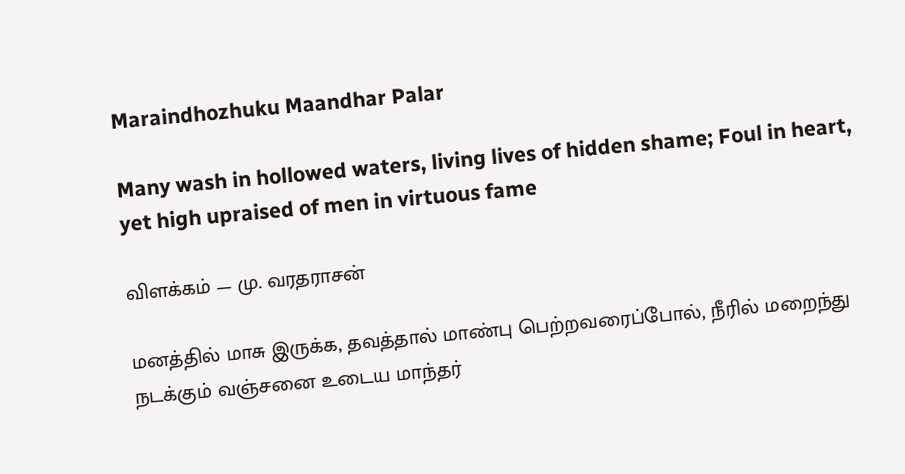Maraindhozhuku Maandhar Palar

Many wash in hollowed waters, living lives of hidden shame; Foul in heart, yet high upraised of men in virtuous fame

விளக்கம் — மு. வரதராசன்

மனத்தில் மாசு இருக்க, தவத்தால் மாண்பு பெற்றவரைப்போல், நீரில் மறைந்து நடக்கும் வஞ்சனை உடைய மாந்தர்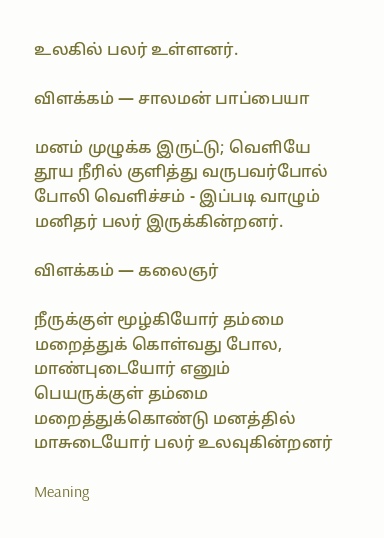உலகில் பலர் உள்ளனர்.

விளக்கம் — சாலமன் பாப்பையா

மனம் முழுக்க இருட்டு; வெளியே தூய நீரில் குளித்து வருபவர்போல் போலி வெளிச்சம் - இப்படி வாழும் மனிதர் பலர் இருக்கின்றனர்.

விளக்கம் — கலைஞர்

நீருக்குள் மூழ்கியோர் தம்மை மறைத்துக் கொள்வது போல, மாண்புடையோர் எனும் பெயருக்குள் தம்மை மறைத்துக்கொண்டு மனத்தில் மாசுடையோர் பலர் உலவுகின்றனர்

Meaning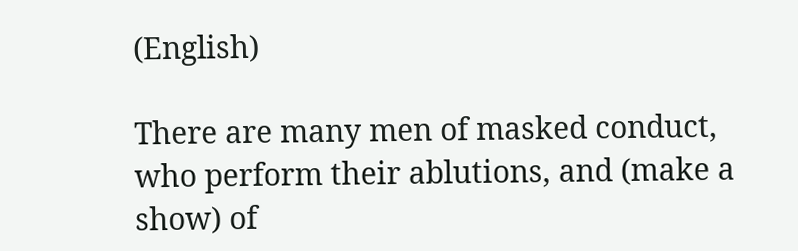(English)

There are many men of masked conduct, who perform their ablutions, and (make a show) of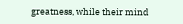greatness, while their mind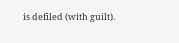is defiled (with guilt).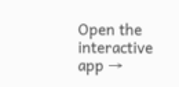Open the interactive app →